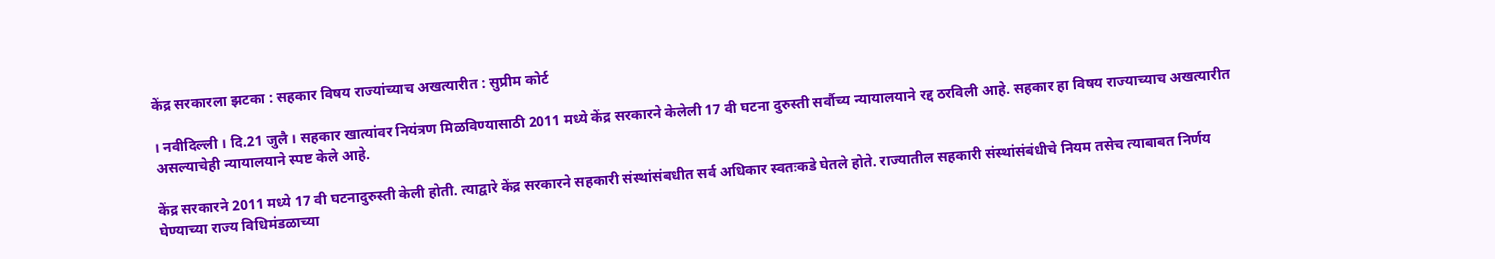केंद्र सरकारला झटका : सहकार विषय राज्यांच्याच अखत्यारीत : सुप्रीम कोर्ट

। नवीदिल्ली । दि.21 जुलै । सहकार खात्यांवर नियंत्रण मिळविण्यासाठी 2011 मध्ये केंद्र सरकारने केलेली 17 वी घटना दुरुस्ती सर्वौच्य न्यायालयाने रद्द ठरविली आहे. सहकार हा विषय राज्याच्याच अखत्यारीत असल्याचेही न्यायालयाने स्पष्ट केले आहे.

केंद्र सरकारने 2011 मध्ये 17 वी घटनादुरुस्ती केली होती. त्याद्वारे केंद्र सरकारने सहकारी संस्थांसंबधीत सर्व अधिकार स्वतःकडे घेतले होते. राज्यातील सहकारी संस्थांसंबंधीचे नियम तसेच त्याबाबत निर्णय घेण्याच्या राज्य विधिमंडळाच्या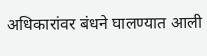अधिकारांवर बंधने घालण्यात आली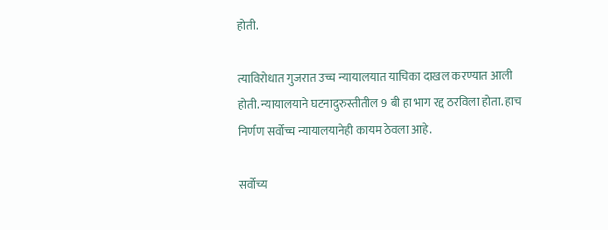होती.

त्याविरोधात गुजरात उच्च न्यायालयात याचिका दाखल करण्यात आली होती. न्यायालयाने घटनादुरुस्तीतील 9 बी हा भाग रद्द ठरविला होता. हाच निर्णण सर्वोच्च न्यायालयानेही कायम ठेवला आहे.

सर्वोच्य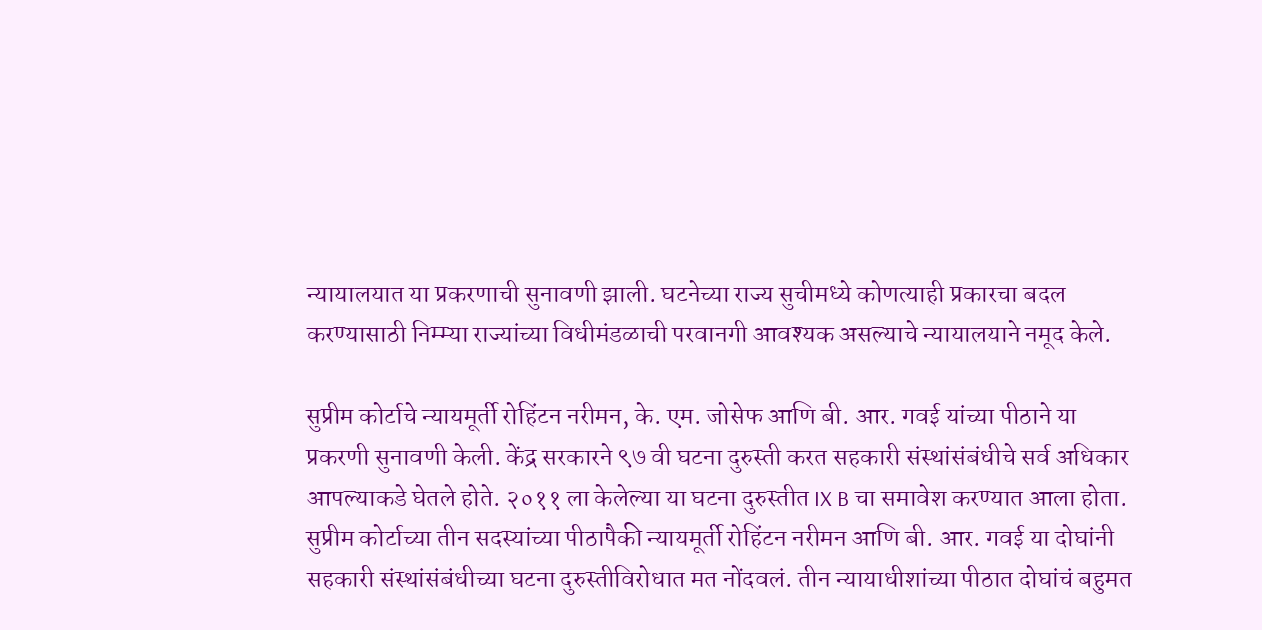न्यायालयात या प्रकरणाची सुनावणी झाली. घटनेच्या राज्य सुचीमध्ये कोणत्याही प्रकारचा बदल करण्यासाठी निम्म्या राज्यांच्या विधीमंडळाची परवानगी आवश्यक असल्याचे न्यायालयाने नमूद केले.

सुप्रीम कोर्टाचे न्यायमूर्ती रोहिंटन नरीमन, के. एम. जोसेफ आणि बी. आर. गवई यांच्या पीठाने या प्रकरणी सुनावणी केली. केंद्र सरकारने ९७ वी घटना दुरुस्ती करत सहकारी संस्थांसंबंधीचे सर्व अधिकार आपल्याकडे घेतले होते. २०११ ला केलेल्या या घटना दुरुस्तीत IX B चा समावेश करण्यात आला होता. सुप्रीम कोर्टाच्या तीन सदस्यांच्या पीठापैकी न्यायमूर्ती रोहिंटन नरीमन आणि बी. आर. गवई या दोघांनी सहकारी संस्थांसंबंधीच्या घटना दुरुस्तीविरोधात मत नोंदवलं. तीन न्यायाधीशांच्या पीठात दोघांचं बहुमत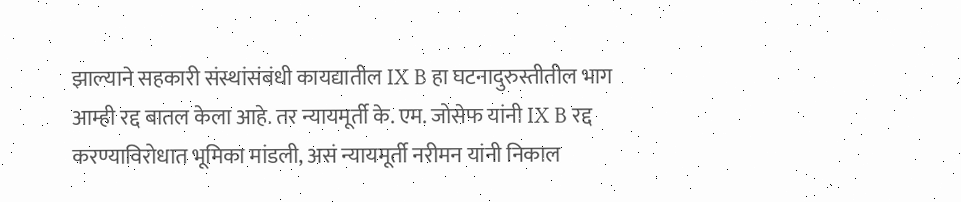झाल्याने सहकारी संस्थांसंबंधी कायद्यातील IX B हा घटनादुरुस्तीतील भाग आम्ही रद्द बातल केला आहे. तर न्यायमूर्ती के. एम. जोसेफ यांनी IX B रद्द करण्याविरोधात भूमिका मांडली, असं न्यायमूर्ती नरीमन यांनी निकाल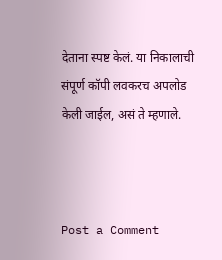देताना स्पष्ट केलं. या निकालाची संपूर्ण कॉपी लवकरच अपलोड केली जाईल, असं ते म्हणाले.



Post a Comment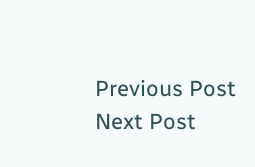Previous Post Next Post